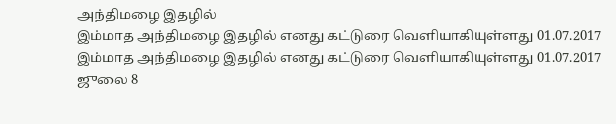அந்திமழை இதழில்
இம்மாத அந்திமழை இதழில் எனது கட்டுரை வெளியாகியுள்ளது 01.07.2017
இம்மாத அந்திமழை இதழில் எனது கட்டுரை வெளியாகியுள்ளது 01.07.2017
ஜுலை 8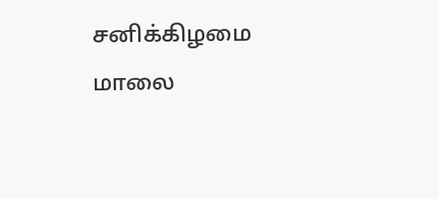சனிக்கிழமை மாலை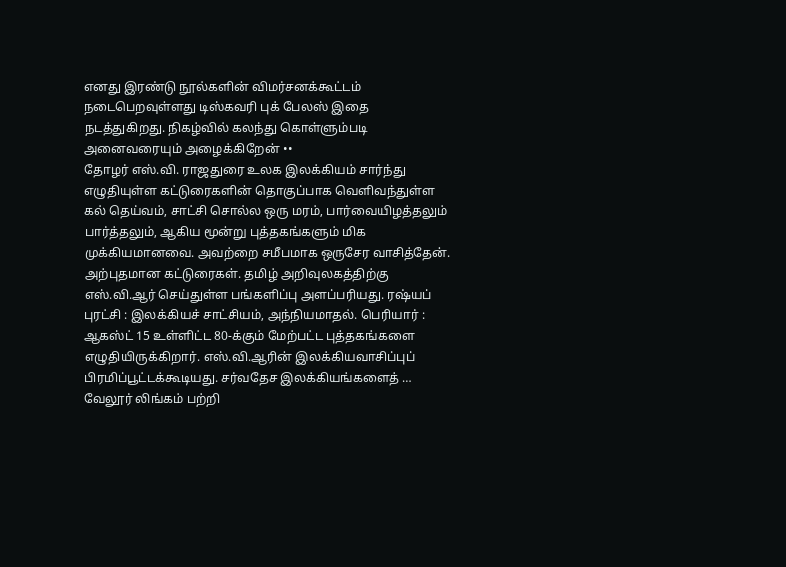எனது இரண்டு நூல்களின் விமர்சனக்கூட்டம் நடைபெறவுள்ளது டிஸ்கவரி புக் பேலஸ் இதை நடத்துகிறது. நிகழ்வில் கலந்து கொள்ளும்படி அனைவரையும் அழைக்கிறேன் ••
தோழர் எஸ்.வி. ராஜதுரை உலக இலக்கியம் சார்ந்து எழுதியுள்ள கட்டுரைகளின் தொகுப்பாக வெளிவந்துள்ள கல் தெய்வம், சாட்சி சொல்ல ஒரு மரம், பார்வையிழத்தலும் பார்த்தலும், ஆகிய மூன்று புத்தகங்களும் மிக முக்கியமானவை. அவற்றை சமீபமாக ஒருசேர வாசித்தேன். அற்புதமான கட்டுரைகள். தமிழ் அறிவுலகத்திற்கு எஸ்.வி.ஆர் செய்துள்ள பங்களிப்பு அளப்பரியது. ரஷ்யப் புரட்சி : இலக்கியச் சாட்சியம், அந்நியமாதல். பெரியார் : ஆகஸ்ட் 15 உள்ளிட்ட 80-க்கும் மேற்பட்ட புத்தகங்களை எழுதியிருக்கிறார். எஸ்.வி.ஆரின் இலக்கியவாசிப்புப் பிரமிப்பூட்டக்கூடியது. சர்வதேச இலக்கியங்களைத் …
வேலூர் லிங்கம் பற்றி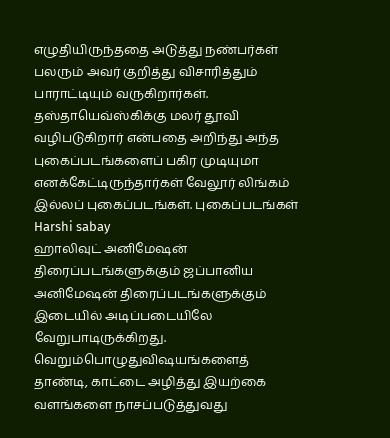எழுதியிருந்ததை அடுத்து நண்பர்கள் பலரும் அவர் குறித்து விசாரித்தும் பாராட்டியும் வருகிறார்கள். தஸ்தாயெவ்ஸ்கிக்கு மலர் தூவி வழிபடுகிறார் என்பதை அறிந்து அந்த புகைப்படங்களைப் பகிர முடியுமா எனக்கேட்டிருந்தார்கள் வேலூர் லிங்கம் இல்லப் புகைப்படங்கள். புகைப்படங்கள் Harshi sabay
ஹாலிவுட் அனிமேஷன் திரைப்படங்களுக்கும் ஜப்பானிய அனிமேஷன் திரைப்படங்களுக்கும் இடையில் அடிப்படையிலே வேறுபாடிருக்கிறது. வெறும்பொழுதுவிஷயங்களைத் தாண்டி, காட்டை அழித்து இயற்கை வளங்களை நாசப்படுத்துவது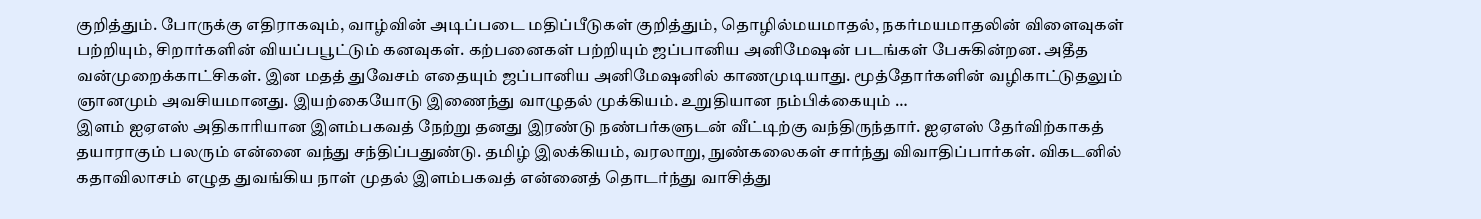குறித்தும். போருக்கு எதிராகவும், வாழ்வின் அடிப்படை மதிப்பீடுகள் குறித்தும், தொழில்மயமாதல், நகர்மயமாதலின் விளைவுகள் பற்றியும், சிறார்களின் வியப்பபூட்டும் கனவுகள். கற்பனைகள் பற்றியும் ஜப்பானிய அனிமேஷன் படங்கள் பேசுகின்றன. அதீத வன்முறைக்காட்சிகள். இன மதத் துவேசம் எதையும் ஜப்பானிய அனிமேஷனில் காணமுடியாது. மூத்தோர்களின் வழிகாட்டுதலும் ஞானமும் அவசியமானது. இயற்கையோடு இணைந்து வாழுதல் முக்கியம். உறுதியான நம்பிக்கையும் …
இளம் ஐஏஎஸ் அதிகாரியான இளம்பகவத் நேற்று தனது இரண்டு நண்பர்களுடன் வீட்டிற்கு வந்திருந்தார். ஐஏஎஸ் தேர்விற்காகத் தயாராகும் பலரும் என்னை வந்து சந்திப்பதுண்டு. தமிழ் இலக்கியம், வரலாறு, நுண்கலைகள் சார்ந்து விவாதிப்பார்கள். விகடனில் கதாவிலாசம் எழுத துவங்கிய நாள் முதல் இளம்பகவத் என்னைத் தொடர்ந்து வாசித்து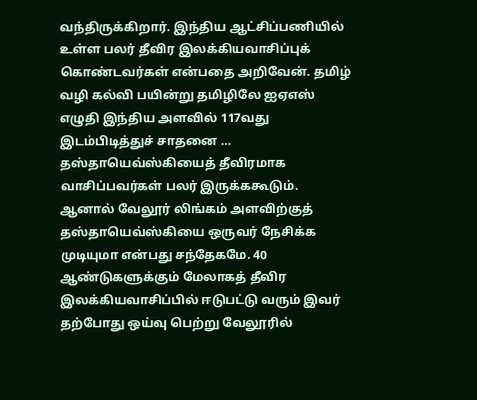வந்திருக்கிறார். இந்திய ஆட்சிப்பணியில் உள்ள பலர் தீவிர இலக்கியவாசிப்புக் கொண்டவர்கள் என்பதை அறிவேன். தமிழ் வழி கல்வி பயின்று தமிழிலே ஐஏஎஸ் எழுதி இந்திய அளவில் 117வது இடம்பிடித்துச் சாதனை …
தஸ்தாயெவ்ஸ்கியைத் தீவிரமாக வாசிப்பவர்கள் பலர் இருக்ககூடும். ஆனால் வேலூர் லிங்கம் அளவிற்குத் தஸ்தாயெவ்ஸ்கியை ஒருவர் நேசிக்க முடியுமா என்பது சந்தேகமே. 40 ஆண்டுகளுக்கும் மேலாகத் தீவிர இலக்கியவாசிப்பில் ஈடுபட்டு வரும் இவர் தற்போது ஒய்வு பெற்று வேலூரில்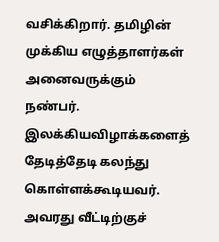வசிக்கிறார். தமிழின் முக்கிய எழுத்தாளர்கள் அனைவருக்கும் நண்பர். இலக்கியவிழாக்களைத் தேடித்தேடி கலந்து கொள்ளக்கூடியவர். அவரது வீட்டிற்குச்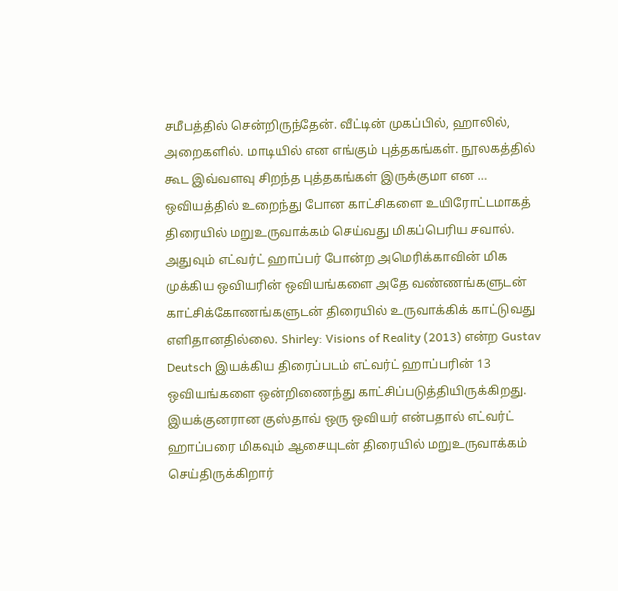சமீபத்தில் சென்றிருந்தேன். வீட்டின் முகப்பில், ஹாலில், அறைகளில். மாடியில் என எங்கும் புத்தகங்கள். நூலகத்தில் கூட இவ்வளவு சிறந்த புத்தகங்கள் இருக்குமா என …
ஒவியத்தில் உறைந்து போன காட்சிகளை உயிரோட்டமாகத் திரையில் மறுஉருவாக்கம் செய்வது மிகப்பெரிய சவால். அதுவும் எட்வர்ட் ஹாப்பர் போன்ற அமெரிக்காவின் மிக முக்கிய ஒவியரின் ஒவியங்களை அதே வண்ணங்களுடன் காட்சிக்கோணங்களுடன் திரையில் உருவாக்கிக் காட்டுவது எளிதானதில்லை. Shirley: Visions of Reality (2013) என்ற Gustav Deutsch இயக்கிய திரைப்படம் எட்வர்ட் ஹாப்பரின் 13 ஒவியங்களை ஒன்றிணைந்து காட்சிப்படுத்தியிருக்கிறது. இயக்குனரான குஸ்தாவ் ஒரு ஒவியர் என்பதால் எட்வர்ட் ஹாப்பரை மிகவும் ஆசையுடன் திரையில் மறுஉருவாக்கம் செய்திருக்கிறார்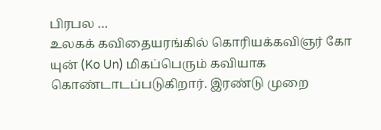பிரபல …
உலகக் கவிதையரங்கில் கொரியக்கவிஞர் கோ யுன் (Ko Un) மிகப்பெரும் கவியாக கொண்டாடப்படுகிறார். இரண்டு முறை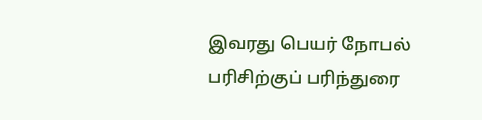இவரது பெயர் நோபல் பரிசிற்குப் பரிந்துரை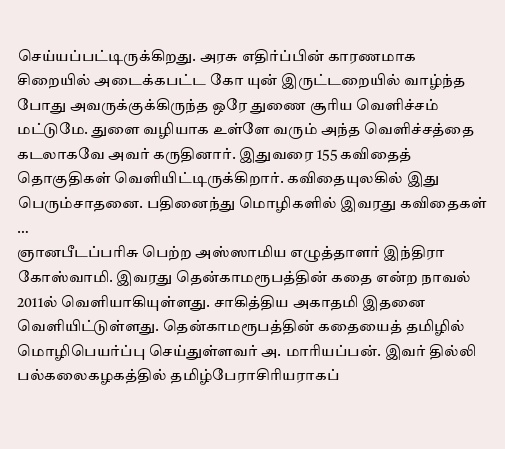செய்யப்பட்டிருக்கிறது. அரசு எதிர்ப்பின் காரணமாக சிறையில் அடைக்கபட்ட கோ யுன் இருட்டறையில் வாழ்ந்த போது அவருக்குக்கிருந்த ஒரே துணை சூரிய வெளிச்சம் மட்டுமே. துளை வழியாக உள்ளே வரும் அந்த வெளிச்சத்தை கடலாகவே அவர் கருதினார். இதுவரை 155 கவிதைத் தொகுதிகள் வெளியிட்டிருக்கிறார். கவிதையுலகில் இது பெரும்சாதனை. பதினைந்து மொழிகளில் இவரது கவிதைகள் …
ஞானபீடப்பரிசு பெற்ற அஸ்ஸாமிய எழுத்தாளர் இந்திரா கோஸ்வாமி. இவரது தென்காமரூபத்தின் கதை என்ற நாவல் 2011ல் வெளியாகியுள்ளது. சாகித்திய அகாதமி இதனை வெளியிட்டுள்ளது. தென்காமரூபத்தின் கதையைத் தமிழில் மொழிபெயர்ப்பு செய்துள்ளவர் அ. மாரியப்பன். இவர் தில்லி பல்கலைகழகத்தில் தமிழ்பேராசிரியராகப்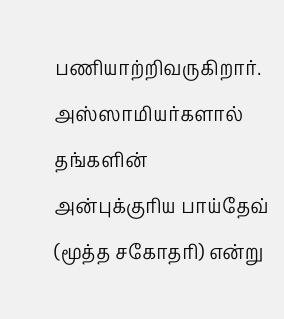பணியாற்றிவருகிறார். அஸ்ஸாமியர்களால் தங்களின் அன்புக்குரிய பாய்தேவ் (மூத்த சகோதரி) என்று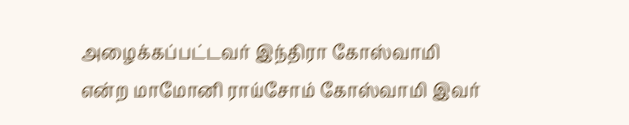அழைக்கப்பட்டவர் இந்திரா கோஸ்வாமி என்ற மாமோனி ராய்சோம் கோஸ்வாமி இவர்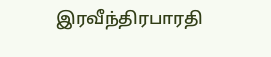இரவீந்திரபாரதி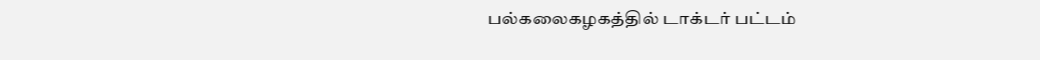பல்கலைகழகத்தில் டாக்டர் பட்டம்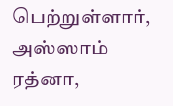பெற்றுள்ளார், அஸ்ஸாம் ரத்னா,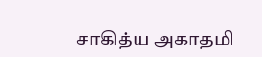சாகித்ய அகாதமி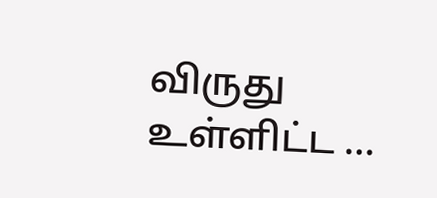விருது உள்ளிட்ட …